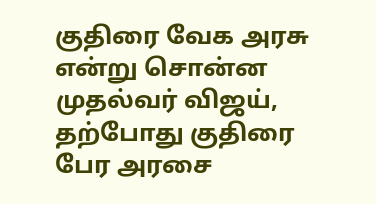குதிரை வேக அரசு என்று சொன்ன முதல்வர் விஜய், தற்போது குதிரை பேர அரசை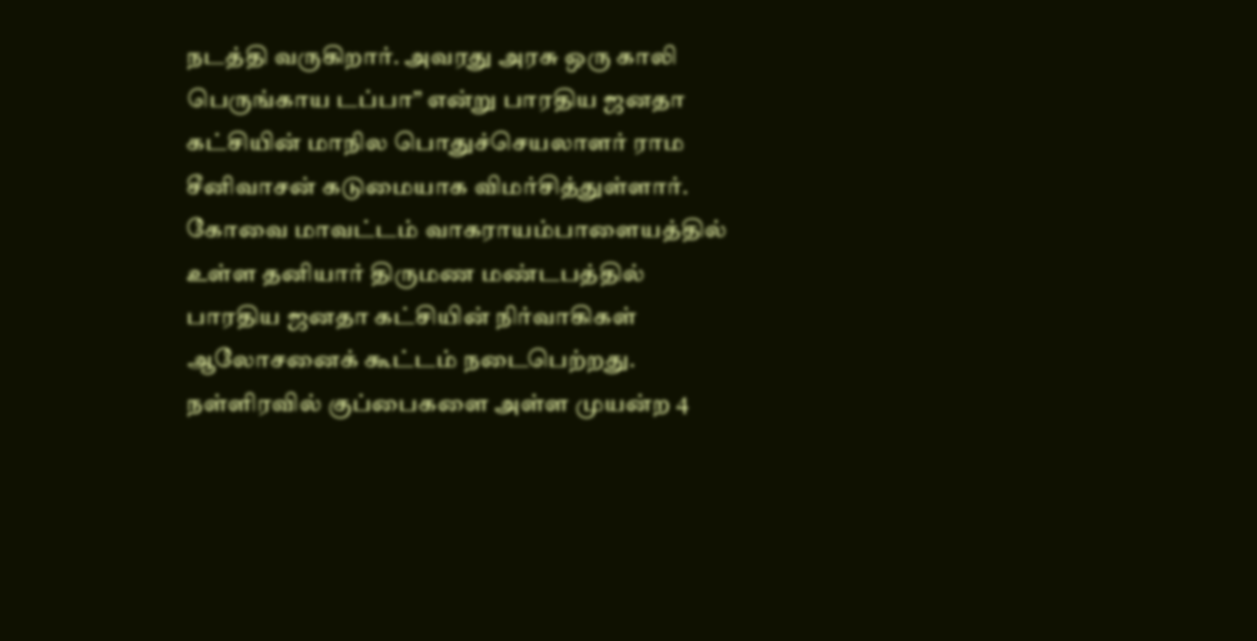நடத்தி வருகிறார். அவரது அரசு ஒரு காலி பெருங்காய டப்பா” என்று பாரதிய ஜனதா கட்சியின் மாநில பொதுச்செயலாளர் ராம சீனிவாசன் கடுமையாக விமர்சித்துள்ளார்.
கோவை மாவட்டம் வாகராயம்பாளையத்தில் உள்ள தனியார் திருமண மண்டபத்தில் பாரதிய ஜனதா கட்சியின் நிர்வாகிகள் ஆலோசனைக் கூட்டம் நடைபெற்றது.
நள்ளிரவில் குப்பைகளை அள்ள முயன்ற 4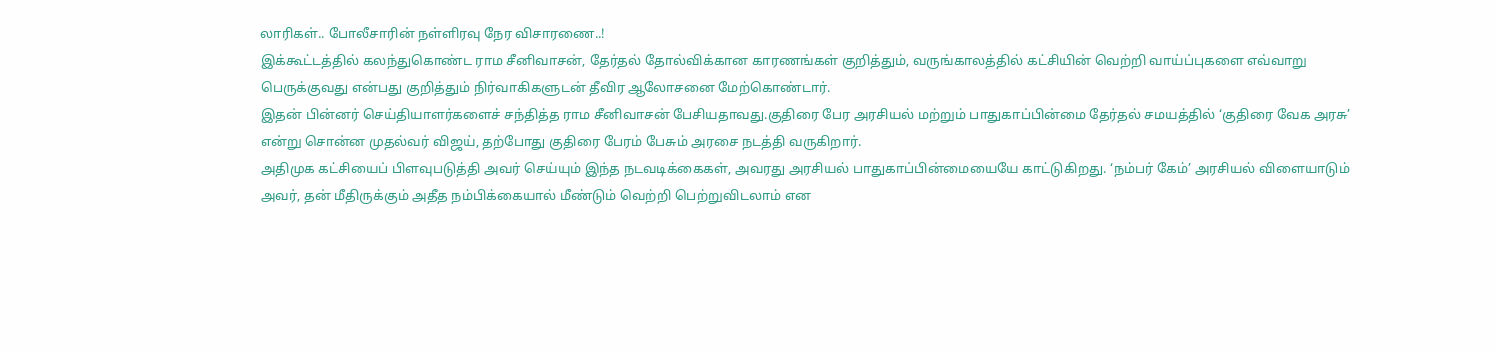லாரிகள்.. போலீசாரின் நள்ளிரவு நேர விசாரணை..!
இக்கூட்டத்தில் கலந்துகொண்ட ராம சீனிவாசன், தேர்தல் தோல்விக்கான காரணங்கள் குறித்தும், வருங்காலத்தில் கட்சியின் வெற்றி வாய்ப்புகளை எவ்வாறு பெருக்குவது என்பது குறித்தும் நிர்வாகிகளுடன் தீவிர ஆலோசனை மேற்கொண்டார்.
இதன் பின்னர் செய்தியாளர்களைச் சந்தித்த ராம சீனிவாசன் பேசியதாவது.குதிரை பேர அரசியல் மற்றும் பாதுகாப்பின்மை தேர்தல் சமயத்தில் ‘குதிரை வேக அரசு’ என்று சொன்ன முதல்வர் விஜய், தற்போது குதிரை பேரம் பேசும் அரசை நடத்தி வருகிறார்.
அதிமுக கட்சியைப் பிளவுபடுத்தி அவர் செய்யும் இந்த நடவடிக்கைகள், அவரது அரசியல் பாதுகாப்பின்மையையே காட்டுகிறது. ‘நம்பர் கேம்’ அரசியல் விளையாடும் அவர், தன் மீதிருக்கும் அதீத நம்பிக்கையால் மீண்டும் வெற்றி பெற்றுவிடலாம் என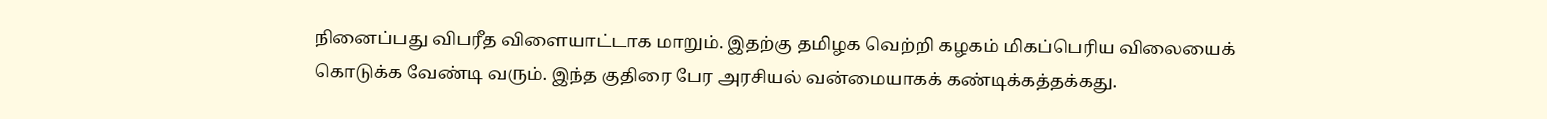நினைப்பது விபரீத விளையாட்டாக மாறும். இதற்கு தமிழக வெற்றி கழகம் மிகப்பெரிய விலையைக் கொடுக்க வேண்டி வரும். இந்த குதிரை பேர அரசியல் வன்மையாகக் கண்டிக்கத்தக்கது.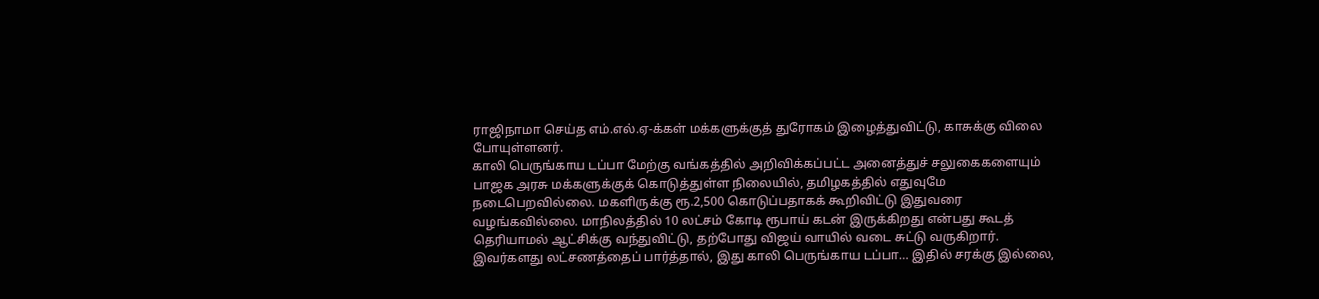ராஜிநாமா செய்த எம்.எல்.ஏ-க்கள் மக்களுக்குத் துரோகம் இழைத்துவிட்டு, காசுக்கு விலை போயுள்ளனர்.
காலி பெருங்காய டப்பா மேற்கு வங்கத்தில் அறிவிக்கப்பட்ட அனைத்துச் சலுகைகளையும் பாஜக அரசு மக்களுக்குக் கொடுத்துள்ள நிலையில், தமிழகத்தில் எதுவுமே நடைபெறவில்லை. மகளிருக்கு ரூ.2,500 கொடுப்பதாகக் கூறிவிட்டு இதுவரை வழங்கவில்லை. மாநிலத்தில் 10 லட்சம் கோடி ரூபாய் கடன் இருக்கிறது என்பது கூடத் தெரியாமல் ஆட்சிக்கு வந்துவிட்டு, தற்போது விஜய் வாயில் வடை சுட்டு வருகிறார். இவர்களது லட்சணத்தைப் பார்த்தால், இது காலி பெருங்காய டப்பா… இதில் சரக்கு இல்லை,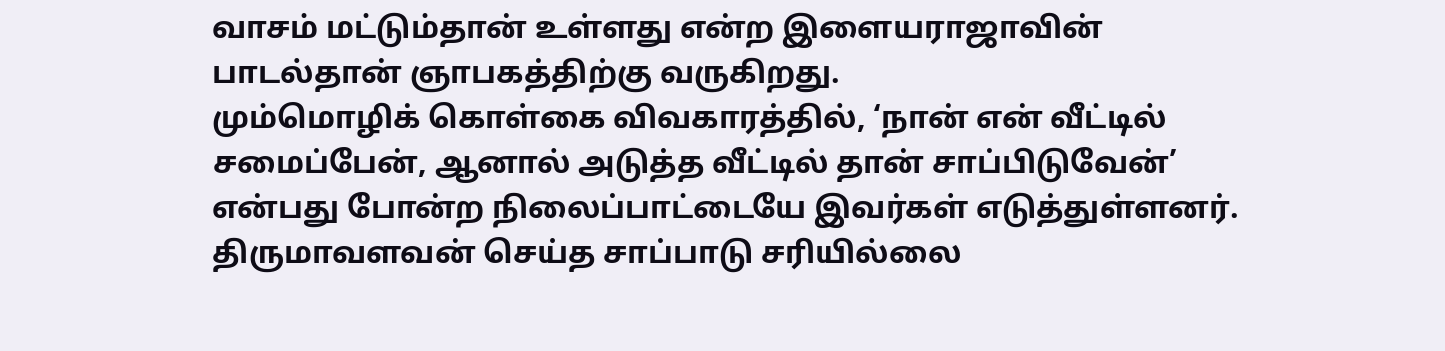வாசம் மட்டும்தான் உள்ளது என்ற இளையராஜாவின் பாடல்தான் ஞாபகத்திற்கு வருகிறது.
மும்மொழிக் கொள்கை விவகாரத்தில், ‘நான் என் வீட்டில் சமைப்பேன், ஆனால் அடுத்த வீட்டில் தான் சாப்பிடுவேன்’ என்பது போன்ற நிலைப்பாட்டையே இவர்கள் எடுத்துள்ளனர். திருமாவளவன் செய்த சாப்பாடு சரியில்லை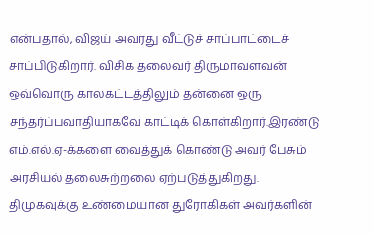என்பதால், விஜய் அவரது வீட்டுச் சாப்பாட்டைச் சாப்பிடுகிறார். விசிக தலைவர் திருமாவளவன் ஒவ்வொரு காலகட்டத்திலும் தன்னை ஒரு சந்தர்ப்பவாதியாகவே காட்டிக் கொள்கிறார்.இரண்டு எம்.எல்.ஏ-க்களை வைத்துக் கொண்டு அவர் பேசும் அரசியல் தலைசுற்றலை ஏற்படுத்துகிறது.
திமுகவுக்கு உண்மையான துரோகிகள் அவர்களின்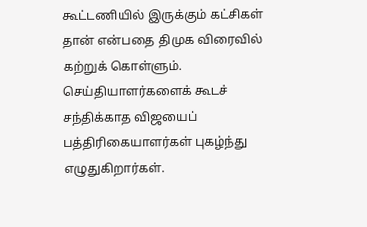கூட்டணியில் இருக்கும் கட்சிகள் தான் என்பதை திமுக விரைவில் கற்றுக் கொள்ளும். செய்தியாளர்களைக் கூடச் சந்திக்காத விஜயைப் பத்திரிகையாளர்கள் புகழ்ந்து எழுதுகிறார்கள்.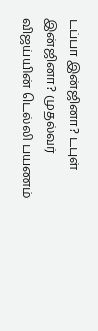டப்பா இன்ஜினா? டபுள் இன்ஜினா? முதல்வர் விஜய்யின் டெல்லி பயணம்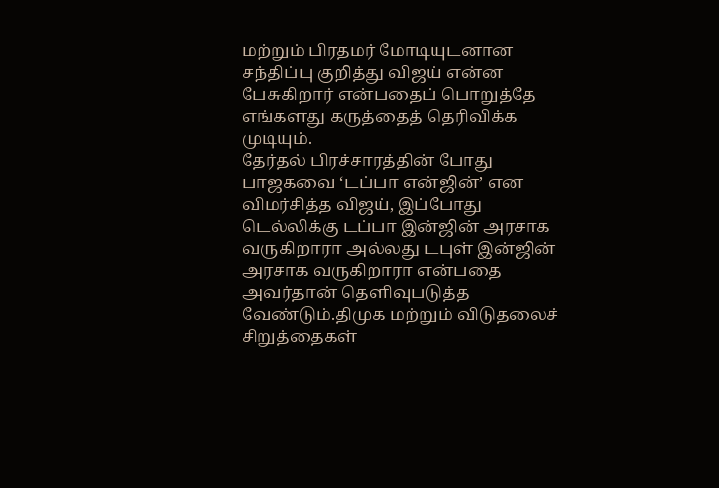மற்றும் பிரதமர் மோடியுடனான சந்திப்பு குறித்து விஜய் என்ன பேசுகிறார் என்பதைப் பொறுத்தே எங்களது கருத்தைத் தெரிவிக்க முடியும்.
தேர்தல் பிரச்சாரத்தின் போது பாஜகவை ‘டப்பா என்ஜின்’ என விமர்சித்த விஜய், இப்போது டெல்லிக்கு டப்பா இன்ஜின் அரசாக வருகிறாரா அல்லது டபுள் இன்ஜின் அரசாக வருகிறாரா என்பதை அவர்தான் தெளிவுபடுத்த வேண்டும்.திமுக மற்றும் விடுதலைச் சிறுத்தைகள்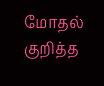மோதல் குறித்த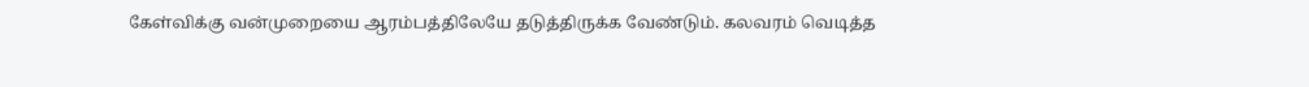கேள்விக்கு வன்முறையை ஆரம்பத்திலேயே தடுத்திருக்க வேண்டும். கலவரம் வெடித்த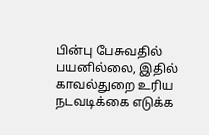பின்பு பேசுவதில் பயனில்லை, இதில் காவல்துறை உரிய நடவடிக்கை எடுக்க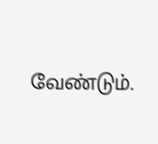வேண்டும்.